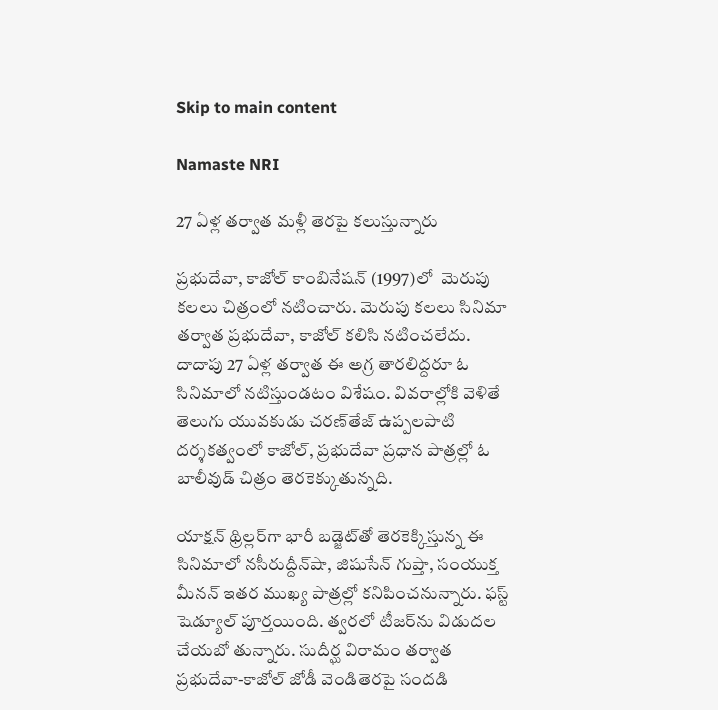Skip to main content

Namaste NRI

27 ఏళ్ల తర్వాత మళ్లీ తెరపై కలుస్తున్నారు

ప్రభుదేవా, కాజోల్‌ కాంబినేషన్‌ (1997)లో  మెరుపు కలలు చిత్రంలో నటించారు. మెరుపు కలలు సినిమా తర్వాత ప్రభుదేవా, కాజోల్‌ కలిసి నటించలేదు. దాదాపు 27 ఏళ్ల తర్వాత ఈ అగ్ర తారలిద్దరూ ఓ సినిమాలో నటిస్తుండటం విశేషం. వివరాల్లోకి వెళితే  తెలుగు యువకుడు చరణ్‌తేజ్‌ ఉప్పలపాటి దర్శకత్వంలో కాజోల్‌, ప్రభుదేవా ప్రధాన పాత్రల్లో ఓ బాలీవుడ్‌ చిత్రం తెరకెక్కుతున్నది.

యాక్షన్‌ థ్రిల్లర్‌గా భారీ బడ్జెట్‌తో తెరకెక్కిస్తున్న ఈ సినిమాలో నసీరుద్దీన్‌షా, జిషుసేన్‌ గుప్తా, సంయుక్త మీనన్‌ ఇతర ముఖ్య పాత్రల్లో కనిపించనున్నారు. ఫస్ట్‌ షెడ్యూల్‌ పూర్తయింది. త్వరలో టీజర్‌ను విడుదల చేయబో తున్నారు. సుదీర్ఘ విరామం తర్వాత ప్రభుదేవా-కాజోల్‌ జోడీ వెండితెరపై సందడి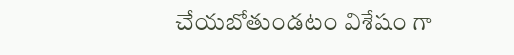చేయబోతుండటం విశేషం గా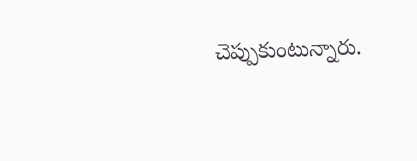చెప్పుకుంటున్నారు.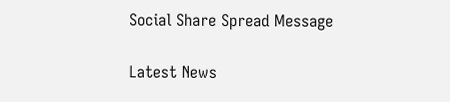Social Share Spread Message

Latest News